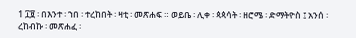1 ፲፱ ፡ በእንተ ፡ ኀበ ፡ ተረከበት ፡ ዛቲ ፡ መጽሐፍ ። ወይቤ ፡ ሊቀ ፡ ጳጳሳት ፡ ዘሮሜ ፡ ድማትዮስ ፤ አንሰ ፡ ረከብኩ ፡ መጽሐፈ ፡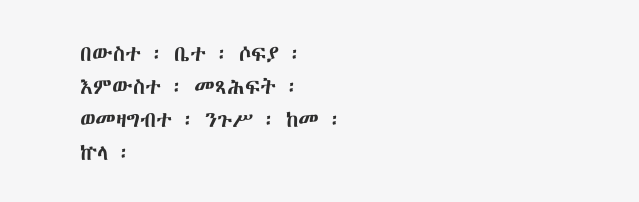በውስተ ፡ ቤተ ፡ ሶፍያ ፡ እምውስተ ፡ መጻሕፍት ፡ ወመዛግብተ ፡ ንጉሥ ፡ ከመ ፡ ኵላ ፡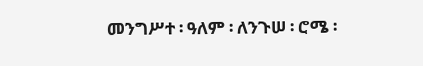መንግሥተ ፡ ዓለም ፡ ለንጉሠ ፡ ሮሜ ፡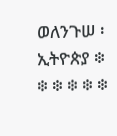ወለንጉሠ ፡ ኢትዮጵያ ፨ ፨ ፨ ፨ ፨ ፨